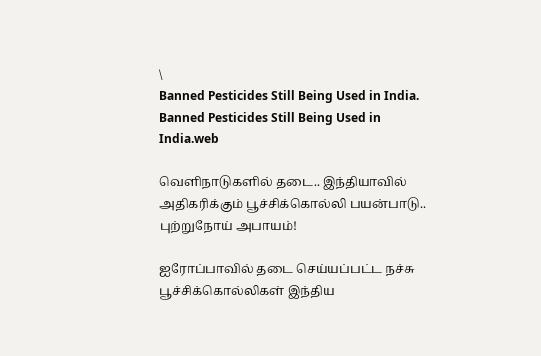\
Banned Pesticides Still Being Used in India.
Banned Pesticides Still Being Used in India.web

வெளிநாடுகளில் தடை.. இந்தியாவில் அதிகரிக்கும் பூச்சிக்கொல்லி பயன்பாடு.. புற்றுநோய் அபாயம்!

ஐரோப்பாவில் தடை செய்யப்பட்ட நச்சு பூச்சிக்கொல்லிகள் இந்திய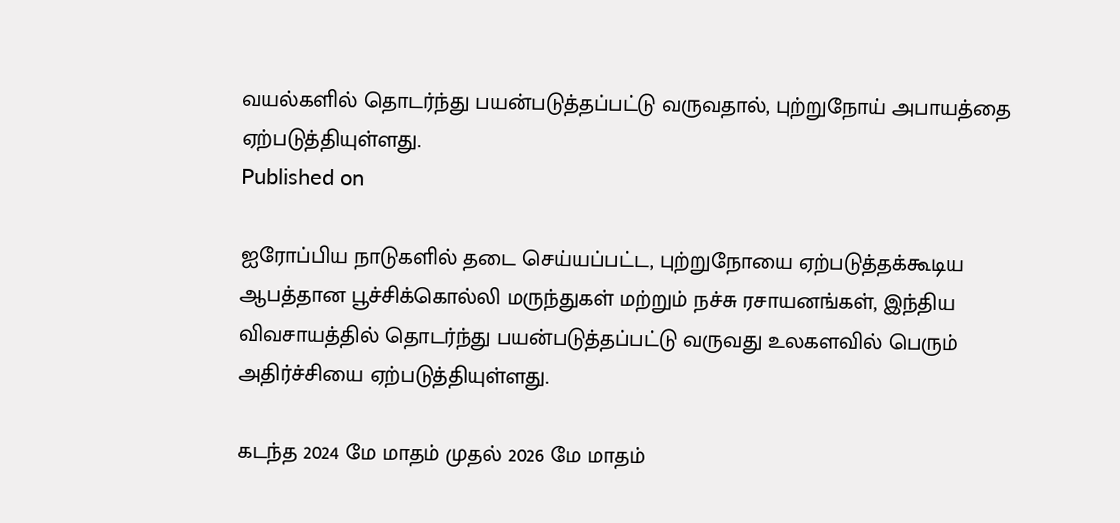வயல்களில் தொடர்ந்து பயன்படுத்தப்பட்டு வருவதால், புற்றுநோய் அபாயத்தை ஏற்படுத்தியுள்ளது.
Published on

ஐரோப்பிய நாடுகளில் தடை செய்யப்பட்ட, புற்றுநோயை ஏற்படுத்தக்கூடிய ஆபத்தான பூச்சிக்கொல்லி மருந்துகள் மற்றும் நச்சு ரசாயனங்கள், இந்திய விவசாயத்தில் தொடர்ந்து பயன்படுத்தப்பட்டு வருவது உலகளவில் பெரும் அதிர்ச்சியை ஏற்படுத்தியுள்ளது.

கடந்த 2024 மே மாதம் முதல் 2026 மே மாதம்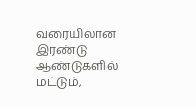வரையிலான இரண்டு ஆண்டுகளில் மட்டும்,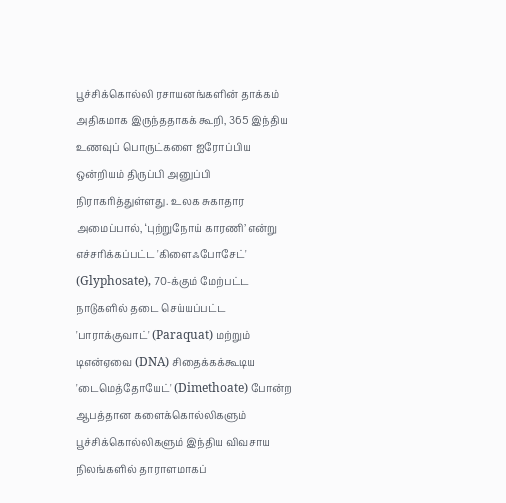பூச்சிக்கொல்லி ரசாயனங்களின் தாக்கம் அதிகமாக இருந்ததாகக் கூறி, 365 இந்திய உணவுப் பொருட்களை ஐரோப்பிய ஒன்றியம் திருப்பி அனுப்பி நிராகரித்துள்ளது. உலக சுகாதார அமைப்பால், ‘புற்றுநோய் காரணி’ என்று எச்சரிக்கப்பட்ட 'கிளைஃபோசேட்' (Glyphosate), 70-க்கும் மேற்பட்ட நாடுகளில் தடை செய்யப்பட்ட 'பாராக்குவாட்' (Paraquat) மற்றும் டிஎன்ஏவை (DNA) சிதைக்கக்கூடிய 'டைமெத்தோயேட்' (Dimethoate) போன்ற ஆபத்தான களைக்கொல்லிகளும் பூச்சிக்கொல்லிகளும் இந்திய விவசாய நிலங்களில் தாராளமாகப்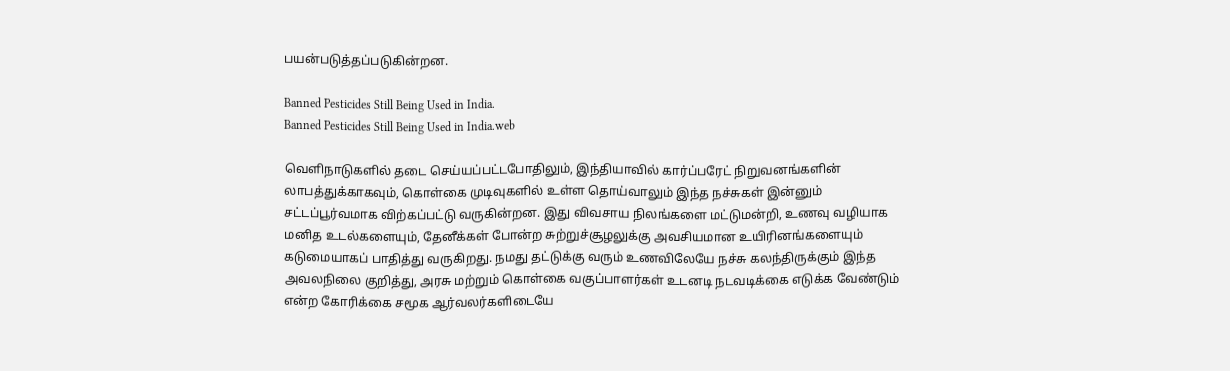பயன்படுத்தப்படுகின்றன.

Banned Pesticides Still Being Used in India.
Banned Pesticides Still Being Used in India.web

வெளிநாடுகளில் தடை செய்யப்பட்டபோதிலும், இந்தியாவில் கார்ப்பரேட் நிறுவனங்களின் லாபத்துக்காகவும், கொள்கை முடிவுகளில் உள்ள தொய்வாலும் இந்த நச்சுகள் இன்னும் சட்டப்பூர்வமாக விற்கப்பட்டு வருகின்றன. இது விவசாய நிலங்களை மட்டுமன்றி, உணவு வழியாக மனித உடல்களையும், தேனீக்கள் போன்ற சுற்றுச்சூழலுக்கு அவசியமான உயிரினங்களையும் கடுமையாகப் பாதித்து வருகிறது. நமது தட்டுக்கு வரும் உணவிலேயே நச்சு கலந்திருக்கும் இந்த அவலநிலை குறித்து, அரசு மற்றும் கொள்கை வகுப்பாளர்கள் உடனடி நடவடிக்கை எடுக்க வேண்டும் என்ற கோரிக்கை சமூக ஆர்வலர்களிடையே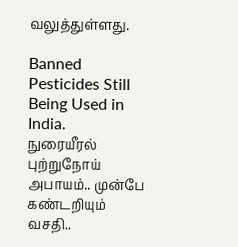வலுத்துள்ளது.

Banned Pesticides Still Being Used in India.
நுரையீரல் புற்றுநோய் அபாயம்.. முன்பே கண்டறியும் வசதி..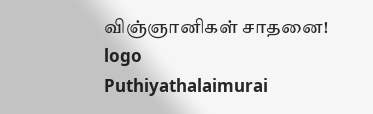விஞ்ஞானிகள் சாதனை!
logo
Puthiyathalaimurai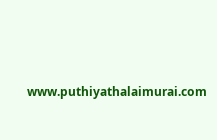www.puthiyathalaimurai.com